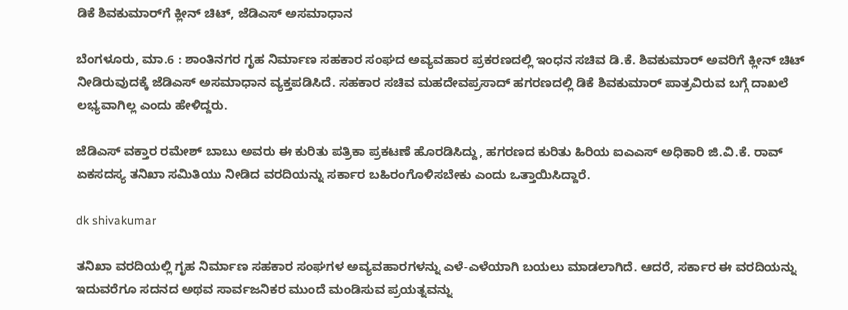ಡಿಕೆ ಶಿವಕುಮಾರ್‌ಗೆ ಕ್ಲೀನ್‌ ಚಿಟ್, ಜೆಡಿಎಸ್ ಅಸಮಾಧಾನ

ಬೆಂಗಳೂರು, ಮಾ.6 : ಶಾಂತಿನಗರ ಗೃಹ ನಿರ್ಮಾಣ ಸಹಕಾರ ಸಂಘದ ಅವ್ಯವಹಾರ ಪ್ರಕರಣದಲ್ಲಿ ಇಂಧನ ಸಚಿವ ಡಿ.ಕೆ. ಶಿವಕುಮಾರ್ ಅವರಿಗೆ ಕ್ಲೀನ್ ಚಿಟ್ ನೀಡಿರುವುದಕ್ಕೆ ಜೆಡಿಎಸ್ ಅಸಮಾಧಾನ ವ್ಯಕ್ತಪಡಿಸಿದೆ. ಸಹಕಾರ ಸಚಿವ ಮಹದೇವಪ್ರಸಾದ್‍ ಹಗರಣದಲ್ಲಿ ಡಿಕೆ ಶಿವಕುಮಾರ್ ಪಾತ್ರವಿರುವ ಬಗ್ಗೆ ದಾಖಲೆ ಲಭ್ಯವಾಗಿಲ್ಲ ಎಂದು ಹೇಳಿದ್ದರು.

ಜೆಡಿಎಸ್ ವಕ್ತಾರ ರಮೇಶ್ ಬಾಬು ಅವರು ಈ ಕುರಿತು ಪತ್ರಿಕಾ ಪ್ರಕಟಣೆ ಹೊರಡಿಸಿದ್ದು, ಹಗರಣದ ಕುರಿತು ಹಿರಿಯ ಐಎಎಸ್ ಅಧಿಕಾರಿ ಜಿ.ವಿ.ಕೆ. ರಾವ್‍ ಏಕಸದಸ್ಯ ತನಿಖಾ ಸಮಿತಿಯು ನೀಡಿದ ವರದಿಯನ್ನು ಸರ್ಕಾರ ಬಹಿರಂಗೊಳಿಸಬೇಕು ಎಂದು ಒತ್ತಾಯಿಸಿದ್ದಾರೆ.

dk shivakumar

ತನಿಖಾ ವರದಿಯಲ್ಲಿ ಗೃಹ ನಿರ್ಮಾಣ ಸಹಕಾರ ಸಂಘಗಳ ಅವ್ಯವಹಾರಗಳನ್ನು ಎಳೆ-ಎಳೆಯಾಗಿ ಬಯಲು ಮಾಡಲಾಗಿದೆ. ಆದರೆ, ಸರ್ಕಾರ ಈ ವರದಿಯನ್ನು ಇದುವರೆಗೂ ಸದನದ ಅಥವ ಸಾರ್ವಜನಿಕರ ಮುಂದೆ ಮಂಡಿಸುವ ಪ್ರಯತ್ನವನ್ನು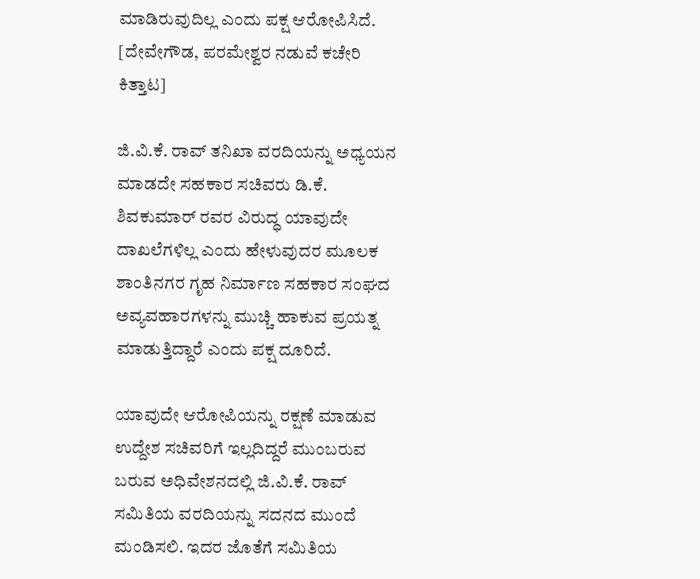ಮಾಡಿರುವುದಿಲ್ಲ ಎಂದು ಪಕ್ಷ ಆರೋಪಿಸಿದೆ. [ದೇವೇಗೌಡ, ಪರಮೇಶ್ವರ ನಡುವೆ ಕಚೇರಿ ಕಿತ್ತಾಟ]

ಜಿ.ವಿ.ಕೆ. ರಾವ್‍ ತನಿಖಾ ವರದಿಯನ್ನು ಅಧ್ಯಯನ ಮಾಡದೇ ಸಹಕಾರ ಸಚಿವರು ಡಿ.ಕೆ. ಶಿವಕುಮಾರ್ ರವರ ವಿರುದ್ಧ ಯಾವುದೇ ದಾಖಲೆಗಳಿಲ್ಲ ಎಂದು ಹೇಳುವುದರ ಮೂಲಕ ಶಾಂತಿನಗರ ಗೃಹ ನಿರ್ಮಾಣ ಸಹಕಾರ ಸಂಘದ ಅವ್ಯವಹಾರಗಳನ್ನು ಮುಚ್ಚಿ ಹಾಕುವ ಪ್ರಯತ್ನ ಮಾಡುತ್ತಿದ್ದಾರೆ ಎಂದು ಪಕ್ಷ ದೂರಿದೆ.

ಯಾವುದೇ ಆರೋಪಿಯನ್ನು ರಕ್ಷಣೆ ಮಾಡುವ ಉದ್ದೇಶ ಸಚಿವರಿಗೆ ಇಲ್ಲದಿದ್ದರೆ ಮುಂಬರುವ ಬರುವ ಅಧಿವೇಶನದಲ್ಲಿ ಜಿ.ವಿ.ಕೆ. ರಾವ್ ಸಮಿತಿಯ ವರದಿಯನ್ನು ಸದನದ ಮುಂದೆ ಮಂಡಿಸಲಿ. ಇದರ ಜೊತೆಗೆ ಸಮಿತಿಯ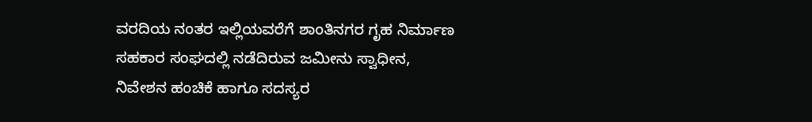ವರದಿಯ ನಂತರ ಇಲ್ಲಿಯವರೆಗೆ ಶಾಂತಿನಗರ ಗೃಹ ನಿರ್ಮಾಣ ಸಹಕಾರ ಸಂಘದಲ್ಲಿ ನಡೆದಿರುವ ಜಮೀನು ಸ್ವಾಧೀನ, ನಿವೇಶನ ಹಂಚಿಕೆ ಹಾಗೂ ಸದಸ್ಯರ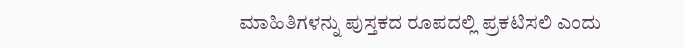ಮಾಹಿತಿಗಳನ್ನು ಪುಸ್ತಕದ ರೂಪದಲ್ಲಿ ಪ್ರಕಟಿಸಲಿ ಎಂದು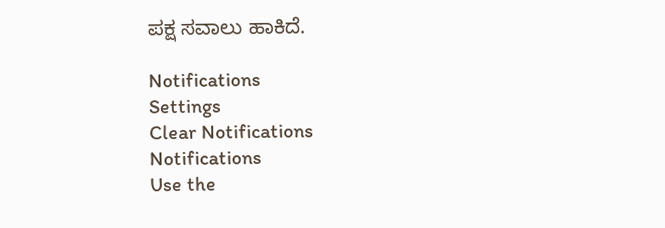ಪಕ್ಷ ಸವಾಲು ಹಾಕಿದೆ.

Notifications
Settings
Clear Notifications
Notifications
Use the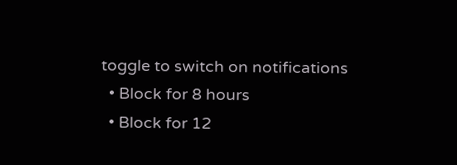toggle to switch on notifications
  • Block for 8 hours
  • Block for 12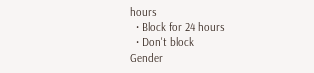hours
  • Block for 24 hours
  • Don't block
Gender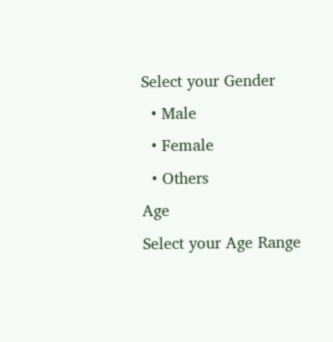Select your Gender
  • Male
  • Female
  • Others
Age
Select your Age Range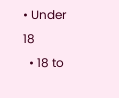• Under 18
  • 18 to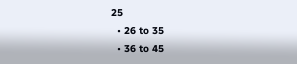25
  • 26 to 35
  • 36 to 45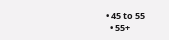• 45 to 55
  • 55+